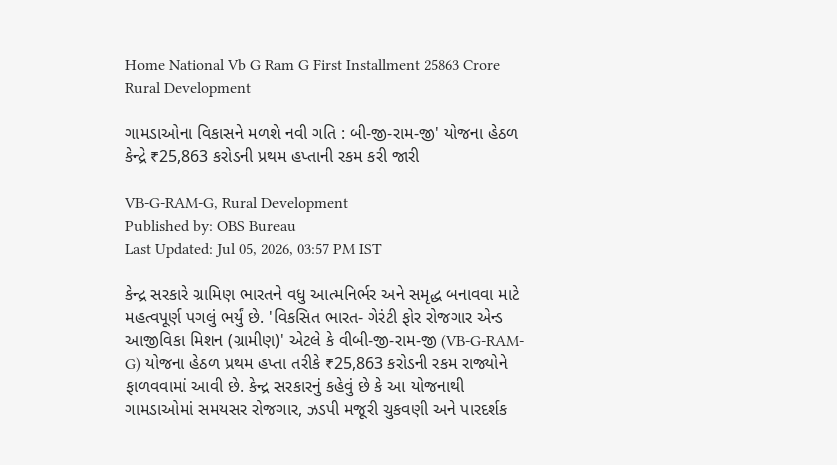Home National Vb G Ram G First Installment 25863 Crore Rural Development

ગામડાઓના વિકાસને મળશે નવી ગતિ : બી-જી-રામ-જી' યોજના હેઠળ કેન્દ્રે ₹25,863 કરોડની પ્રથમ હપ્તાની રકમ કરી જારી

VB-G-RAM-G, Rural Development
Published by: OBS Bureau
Last Updated: Jul 05, 2026, 03:57 PM IST

કેન્દ્ર સરકારે ગ્રામિણ ભારતને વધુ આત્મનિર્ભર અને સમૃદ્ધ બનાવવા માટે મહત્વપૂર્ણ પગલું ભર્યું છે. 'વિકસિત ભારત- ગેરંટી ફોર રોજગાર એન્ડ આજીવિકા મિશન (ગ્રામીણ)' એટલે કે વીબી-જી-રામ-જી (VB-G-RAM-G) યોજના હેઠળ પ્રથમ હપ્તા તરીકે ₹25,863 કરોડની રકમ રાજ્યોને ફાળવવામાં આવી છે. કેન્દ્ર સરકારનું કહેવું છે કે આ યોજનાથી ગામડાઓમાં સમયસર રોજગાર, ઝડપી મજૂરી ચુકવણી અને પારદર્શક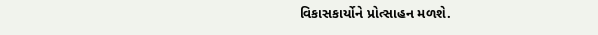વિકાસકાર્યોને પ્રોત્સાહન મળશે.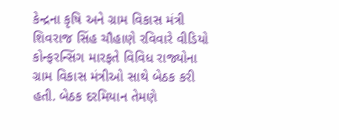કેન્દ્રના કૃષિ અને ગ્રામ વિકાસ મંત્રી શિવરાજ સિંહ ચૌહાણે રવિવારે વીડિયો કોન્ફરન્સિંગ મારફતે વિવિધ રાજ્યોના ગ્રામ વિકાસ મંત્રીઓ સાથે બેઠક કરી હતી. બેઠક દરમિયાન તેમણે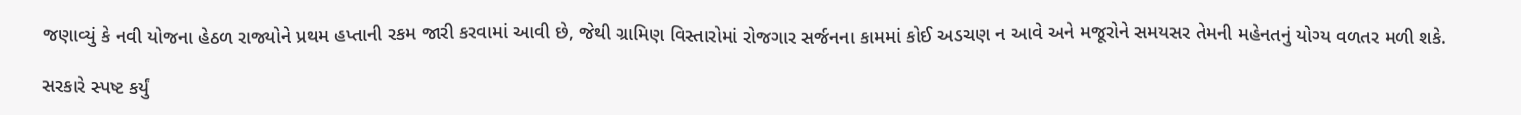જણાવ્યું કે નવી યોજના હેઠળ રાજ્યોને પ્રથમ હપ્તાની રકમ જારી કરવામાં આવી છે, જેથી ગ્રામિણ વિસ્તારોમાં રોજગાર સર્જનના કામમાં કોઈ અડચણ ન આવે અને મજૂરોને સમયસર તેમની મહેનતનું યોગ્ય વળતર મળી શકે.

સરકારે સ્પષ્ટ કર્યું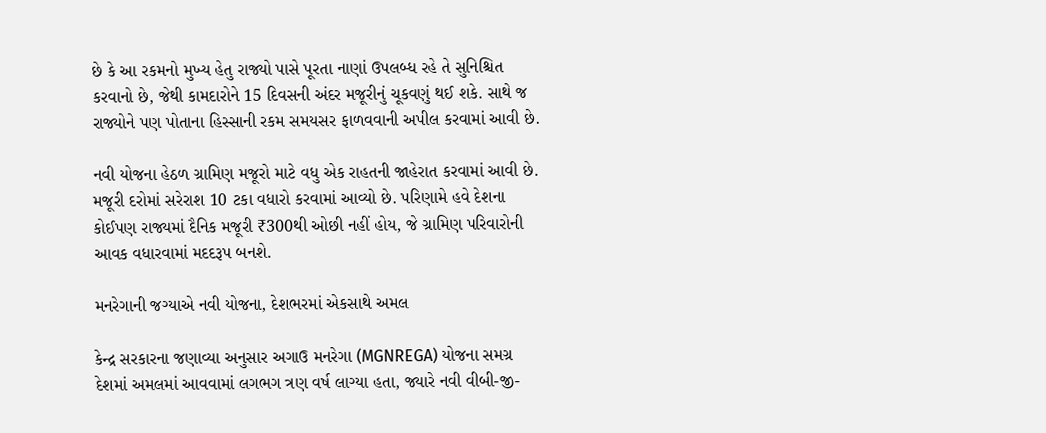છે કે આ રકમનો મુખ્ય હેતુ રાજ્યો પાસે પૂરતા નાણાં ઉપલબ્ધ રહે તે સુનિશ્ચિત કરવાનો છે, જેથી કામદારોને 15 દિવસની અંદર મજૂરીનું ચૂકવણું થઈ શકે. સાથે જ રાજ્યોને પણ પોતાના હિસ્સાની રકમ સમયસર ફાળવવાની અપીલ કરવામાં આવી છે.

નવી યોજના હેઠળ ગ્રામિણ મજૂરો માટે વધુ એક રાહતની જાહેરાત કરવામાં આવી છે. મજૂરી દરોમાં સરેરાશ 10 ટકા વધારો કરવામાં આવ્યો છે. પરિણામે હવે દેશના કોઈપણ રાજ્યમાં દૈનિક મજૂરી ₹300થી ઓછી નહીં હોય, જે ગ્રામિણ પરિવારોની આવક વધારવામાં મદદરૂપ બનશે.

મનરેગાની જગ્યાએ નવી યોજના, દેશભરમાં એકસાથે અમલ

કેન્દ્ર સરકારના જણાવ્યા અનુસાર અગાઉ મનરેગા (MGNREGA) યોજના સમગ્ર દેશમાં અમલમાં આવવામાં લગભગ ત્રણ વર્ષ લાગ્યા હતા, જ્યારે નવી વીબી-જી-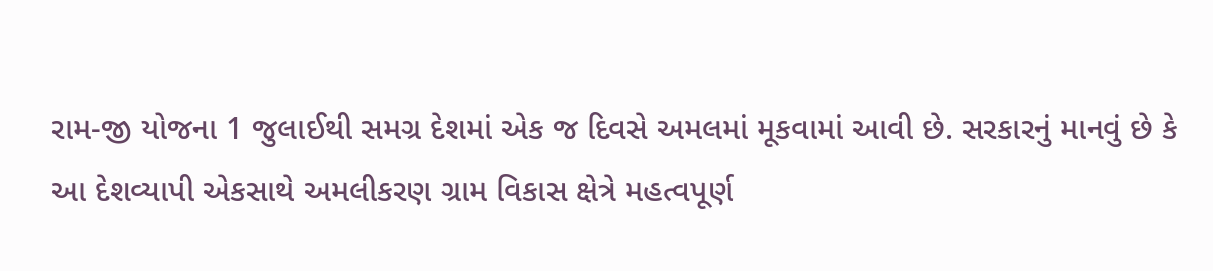રામ-જી યોજના 1 જુલાઈથી સમગ્ર દેશમાં એક જ દિવસે અમલમાં મૂકવામાં આવી છે. સરકારનું માનવું છે કે આ દેશવ્યાપી એકસાથે અમલીકરણ ગ્રામ વિકાસ ક્ષેત્રે મહત્વપૂર્ણ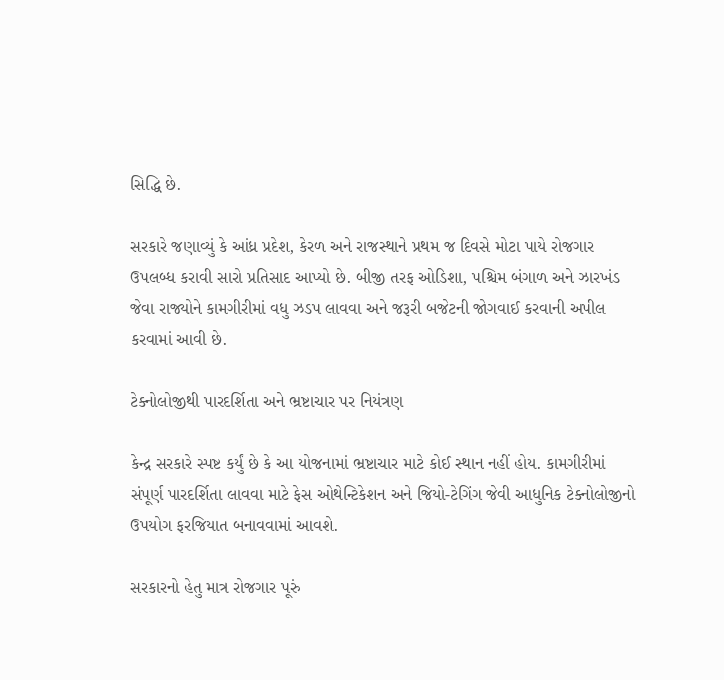સિદ્ધિ છે.

સરકારે જણાવ્યું કે આંધ્ર પ્રદેશ, કેરળ અને રાજસ્થાને પ્રથમ જ દિવસે મોટા પાયે રોજગાર ઉપલબ્ધ કરાવી સારો પ્રતિસાદ આપ્યો છે. બીજી તરફ ઓડિશા, પશ્ચિમ બંગાળ અને ઝારખંડ જેવા રાજ્યોને કામગીરીમાં વધુ ઝડપ લાવવા અને જરૂરી બજેટની જોગવાઈ કરવાની અપીલ કરવામાં આવી છે.

ટેક્નોલોજીથી પારદર્શિતા અને ભ્રષ્ટાચાર પર નિયંત્રણ

કેન્દ્ર સરકારે સ્પષ્ટ કર્યું છે કે આ યોજનામાં ભ્રષ્ટાચાર માટે કોઈ સ્થાન નહીં હોય. કામગીરીમાં સંપૂર્ણ પારદર્શિતા લાવવા માટે ફેસ ઓથેન્ટિકેશન અને જિયો-ટેગિંગ જેવી આધુનિક ટેક્નોલોજીનો ઉપયોગ ફરજિયાત બનાવવામાં આવશે.

સરકારનો હેતુ માત્ર રોજગાર પૂરું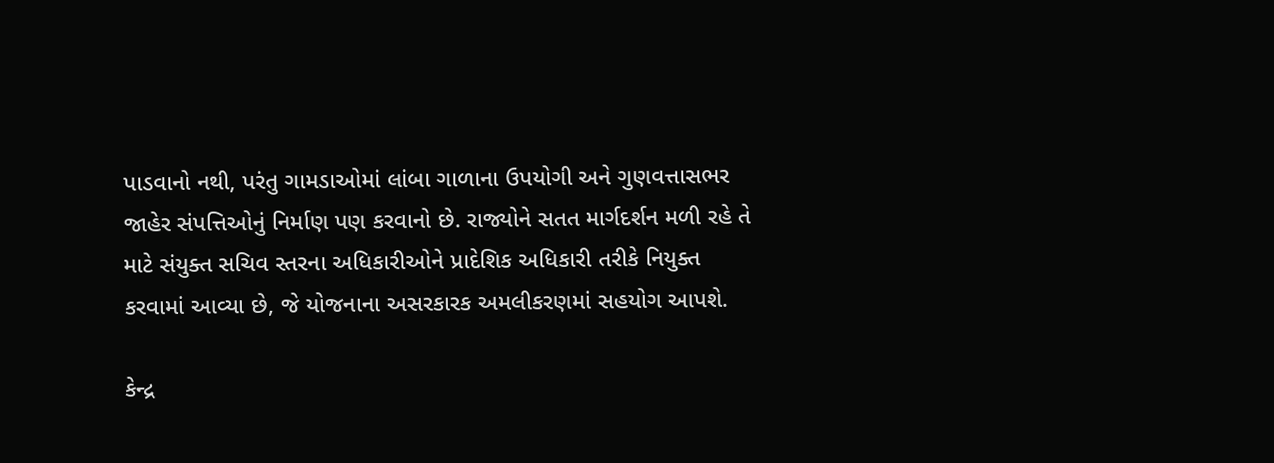પાડવાનો નથી, પરંતુ ગામડાઓમાં લાંબા ગાળાના ઉપયોગી અને ગુણવત્તાસભર જાહેર સંપત્તિઓનું નિર્માણ પણ કરવાનો છે. રાજ્યોને સતત માર્ગદર્શન મળી રહે તે માટે સંયુક્ત સચિવ સ્તરના અધિકારીઓને પ્રાદેશિક અધિકારી તરીકે નિયુક્ત કરવામાં આવ્યા છે, જે યોજનાના અસરકારક અમલીકરણમાં સહયોગ આપશે.

કેન્દ્ર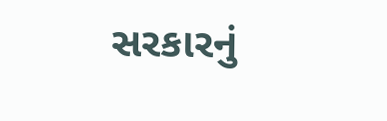સરકારનું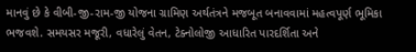માનવું છે કે વીબી-જી-રામ-જી યોજના ગ્રામિણ અર્થતંત્રને મજબૂત બનાવવામાં મહત્વપૂર્ણ ભૂમિકા ભજવશે. સમયસર મજૂરી, વધારેલું વેતન, ટેક્નોલોજી આધારિત પારદર્શિતા અને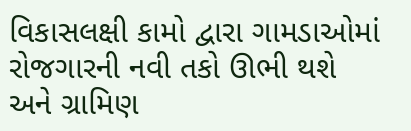વિકાસલક્ષી કામો દ્વારા ગામડાઓમાં રોજગારની નવી તકો ઊભી થશે અને ગ્રામિણ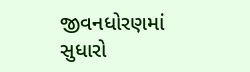જીવનધોરણમાં સુધારો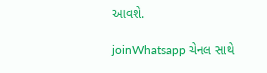આવશે.

joinWhatsapp ચેનલ સાથે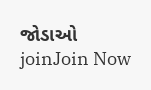જોડાઓ
joinJoin Now